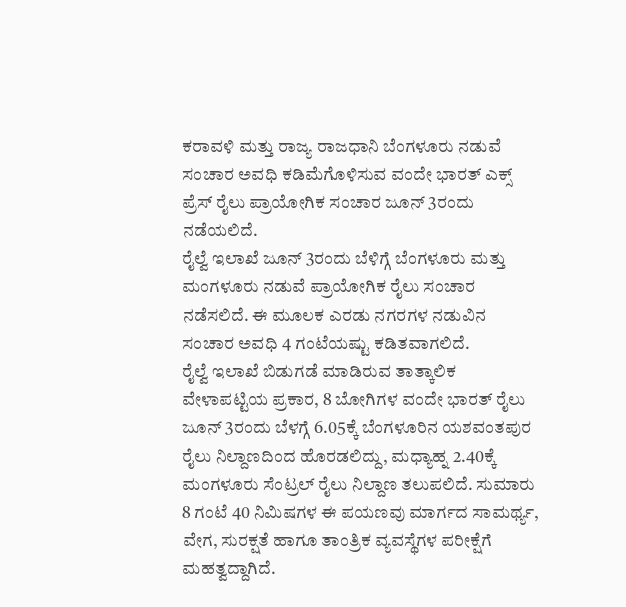ಕರಾವಳಿ ಮತ್ತು ರಾಜ್ಯ ರಾಜಧಾನಿ ಬೆಂಗಳೂರು ನಡುವೆ ಸಂಚಾರ ಅವಧಿ ಕಡಿಮೆಗೊಳಿಸುವ ವಂದೇ ಭಾರತ್ ಎಕ್ಸ್ ಪ್ರೆಸ್ ರೈಲು ಪ್ರಾಯೋಗಿಕ ಸಂಚಾರ ಜೂನ್ 3ರಂದು ನಡೆಯಲಿದೆ.
ರೈಲ್ವೆ ಇಲಾಖೆ ಜೂನ್ 3ರಂದು ಬೆಳಿಗ್ಗೆ ಬೆಂಗಳೂರು ಮತ್ತು ಮಂಗಳೂರು ನಡುವೆ ಪ್ರಾಯೋಗಿಕ ರೈಲು ಸಂಚಾರ ನಡೆಸಲಿದೆ. ಈ ಮೂಲಕ ಎರಡು ನಗರಗಳ ನಡುವಿನ ಸಂಚಾರ ಅವಧಿ 4 ಗಂಟೆಯಷ್ಟು ಕಡಿತವಾಗಲಿದೆ.
ರೈಲ್ವೆ ಇಲಾಖೆ ಬಿಡುಗಡೆ ಮಾಡಿರುವ ತಾತ್ಕಾಲಿಕ ವೇಳಾಪಟ್ಟಿಯ ಪ್ರಕಾರ, 8 ಬೋಗಿಗಳ ವಂದೇ ಭಾರತ್ ರೈಲು ಜೂನ್ 3ರಂದು ಬೆಳಗ್ಗೆ 6.05ಕ್ಕೆ ಬೆಂಗಳೂರಿನ ಯಶವಂತಪುರ ರೈಲು ನಿಲ್ದಾಣದಿಂದ ಹೊರಡಲಿದ್ದು, ಮಧ್ಯಾಹ್ನ 2.40ಕ್ಕೆ ಮಂಗಳೂರು ಸೆಂಟ್ರಲ್ ರೈಲು ನಿಲ್ದಾಣ ತಲುಪಲಿದೆ. ಸುಮಾರು 8 ಗಂಟೆ 40 ನಿಮಿಷಗಳ ಈ ಪಯಣವು ಮಾರ್ಗದ ಸಾಮರ್ಥ್ಯ, ವೇಗ, ಸುರಕ್ಷತೆ ಹಾಗೂ ತಾಂತ್ರಿಕ ವ್ಯವಸ್ಥೆಗಳ ಪರೀಕ್ಷೆಗೆ ಮಹತ್ವದ್ದಾಗಿದೆ.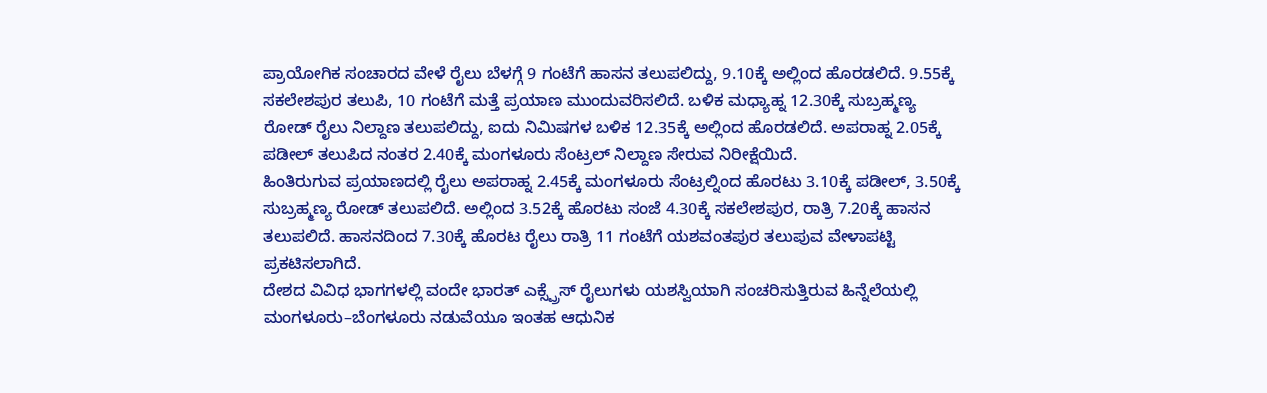ಪ್ರಾಯೋಗಿಕ ಸಂಚಾರದ ವೇಳೆ ರೈಲು ಬೆಳಗ್ಗೆ 9 ಗಂಟೆಗೆ ಹಾಸನ ತಲುಪಲಿದ್ದು, 9.10ಕ್ಕೆ ಅಲ್ಲಿಂದ ಹೊರಡಲಿದೆ. 9.55ಕ್ಕೆ ಸಕಲೇಶಪುರ ತಲುಪಿ, 10 ಗಂಟೆಗೆ ಮತ್ತೆ ಪ್ರಯಾಣ ಮುಂದುವರಿಸಲಿದೆ. ಬಳಿಕ ಮಧ್ಯಾಹ್ನ 12.30ಕ್ಕೆ ಸುಬ್ರಹ್ಮಣ್ಯ ರೋಡ್ ರೈಲು ನಿಲ್ದಾಣ ತಲುಪಲಿದ್ದು, ಐದು ನಿಮಿಷಗಳ ಬಳಿಕ 12.35ಕ್ಕೆ ಅಲ್ಲಿಂದ ಹೊರಡಲಿದೆ. ಅಪರಾಹ್ನ 2.05ಕ್ಕೆ ಪಡೀಲ್ ತಲುಪಿದ ನಂತರ 2.40ಕ್ಕೆ ಮಂಗಳೂರು ಸೆಂಟ್ರಲ್ ನಿಲ್ದಾಣ ಸೇರುವ ನಿರೀಕ್ಷೆಯಿದೆ.
ಹಿಂತಿರುಗುವ ಪ್ರಯಾಣದಲ್ಲಿ ರೈಲು ಅಪರಾಹ್ನ 2.45ಕ್ಕೆ ಮಂಗಳೂರು ಸೆಂಟ್ರಲ್ನಿಂದ ಹೊರಟು 3.10ಕ್ಕೆ ಪಡೀಲ್, 3.50ಕ್ಕೆ ಸುಬ್ರಹ್ಮಣ್ಯ ರೋಡ್ ತಲುಪಲಿದೆ. ಅಲ್ಲಿಂದ 3.52ಕ್ಕೆ ಹೊರಟು ಸಂಜೆ 4.30ಕ್ಕೆ ಸಕಲೇಶಪುರ, ರಾತ್ರಿ 7.20ಕ್ಕೆ ಹಾಸನ ತಲುಪಲಿದೆ. ಹಾಸನದಿಂದ 7.30ಕ್ಕೆ ಹೊರಟ ರೈಲು ರಾತ್ರಿ 11 ಗಂಟೆಗೆ ಯಶವಂತಪುರ ತಲುಪುವ ವೇಳಾಪಟ್ಟಿ ಪ್ರಕಟಿಸಲಾಗಿದೆ.
ದೇಶದ ವಿವಿಧ ಭಾಗಗಳಲ್ಲಿ ವಂದೇ ಭಾರತ್ ಎಕ್ಸ್ಪ್ರೆಸ್ ರೈಲುಗಳು ಯಶಸ್ವಿಯಾಗಿ ಸಂಚರಿಸುತ್ತಿರುವ ಹಿನ್ನೆಲೆಯಲ್ಲಿ ಮಂಗಳೂರು–ಬೆಂಗಳೂರು ನಡುವೆಯೂ ಇಂತಹ ಆಧುನಿಕ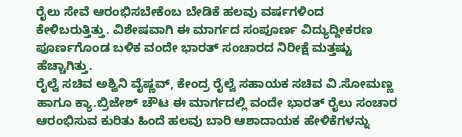ರೈಲು ಸೇವೆ ಆರಂಭಿಸಬೇಕೆಂಬ ಬೇಡಿಕೆ ಹಲವು ವರ್ಷಗಳಿಂದ ಕೇಳಿಬರುತ್ತಿತ್ತು. ವಿಶೇಷವಾಗಿ ಈ ಮಾರ್ಗದ ಸಂಪೂರ್ಣ ವಿದ್ಯುದ್ದೀಕರಣ ಪೂರ್ಣಗೊಂಡ ಬಳಿಕ ವಂದೇ ಭಾರತ್ ಸಂಚಾರದ ನಿರೀಕ್ಷೆ ಮತ್ತಷ್ಟು ಹೆಚ್ಚಾಗಿತ್ತು.
ರೈಲ್ವೆ ಸಚಿವ ಅಶ್ವಿನಿ ವೈಷ್ಣವ್, ಕೇಂದ್ರ ರೈಲ್ವೆ ಸಹಾಯಕ ಸಚಿವ ವಿ.ಸೋಮಣ್ಣ ಹಾಗೂ ಕ್ಯಾ.ಬ್ರಿಜೇಶ್ ಚೌಟ ಈ ಮಾರ್ಗದಲ್ಲಿ ವಂದೇ ಭಾರತ್ ರೈಲು ಸಂಚಾರ ಆರಂಭಿಸುವ ಕುರಿತು ಹಿಂದೆ ಹಲವು ಬಾರಿ ಆಶಾದಾಯಕ ಹೇಳಿಕೆಗಳನ್ನು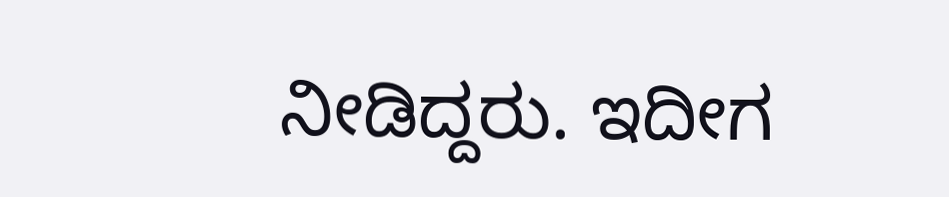ನೀಡಿದ್ದರು. ಇದೀಗ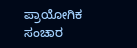ಪ್ರಾಯೋಗಿಕ ಸಂಚಾರ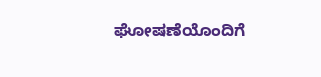ಘೋಷಣೆಯೊಂದಿಗೆ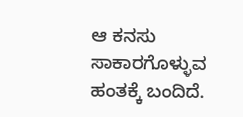ಆ ಕನಸು ಸಾಕಾರಗೊಳ್ಳುವ ಹಂತಕ್ಕೆ ಬಂದಿದೆ.